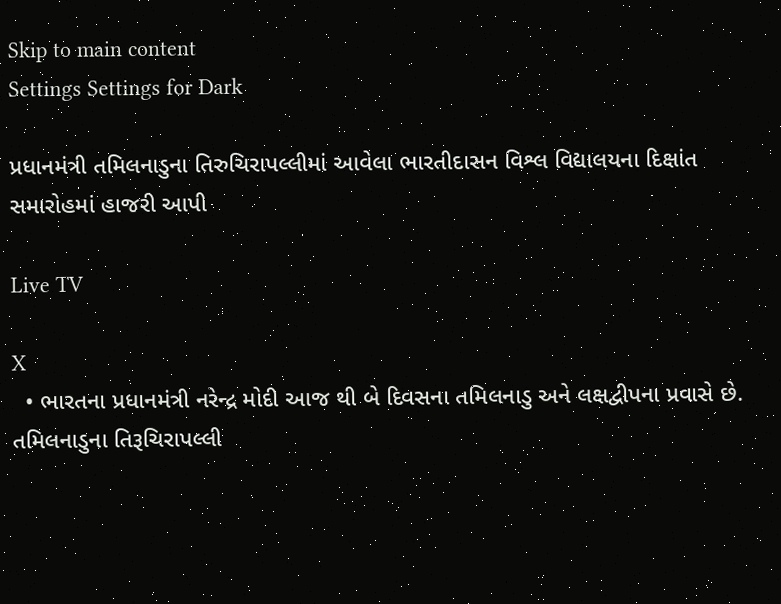Skip to main content
Settings Settings for Dark

પ્રધાનમંત્રી તમિલનાડુના તિરુચિરાપલ્લીમાં આવેલા ભારતીદાસન વિશ્લ વિદ્યાલયના દિક્ષાંત સમારોહમાં હાજરી આપી

Live TV

X
  • ભારતના પ્રધાનમંત્રી નરેન્દ્ર મોદી આજ થી બે દિવસના તમિલનાડુ અને લક્ષદ્વીપના પ્રવાસે છે. તમિલનાડુના તિરૂચિરાપલ્લી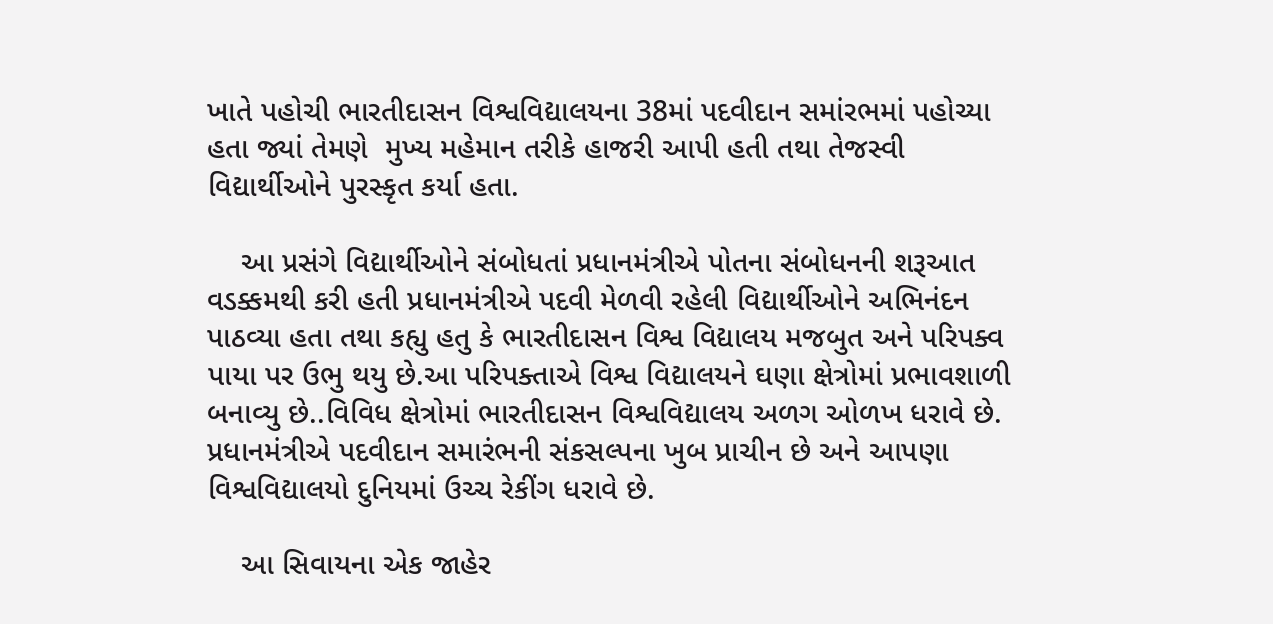ખાતે પહોચી ભારતીદાસન વિશ્વવિદ્યાલયના 38માં પદવીદાન સમાંરભમાં પહોચ્યા હતા જ્યાં તેમણે  મુખ્ય મહેમાન તરીકે હાજરી આપી હતી તથા તેજસ્વી વિદ્યાર્થીઓને પુરસ્કૃત કર્યા હતા.

    આ પ્રસંગે વિદ્યાર્થીઓને સંબોધતાં પ્રધાનમંત્રીએ પોતના સંબોધનની શરૂઆત વડક્કમથી કરી હતી પ્રધાનમંત્રીએ પદવી મેળવી રહેલી વિદ્યાર્થીઓને અભિનંદન પાઠવ્યા હતા તથા કહ્યુ હતુ કે ભારતીદાસન વિશ્વ વિદ્યાલય મજબુત અને પરિપક્વ પાયા પર ઉભુ થયુ છે.આ પરિપક્તાએ વિશ્વ વિદ્યાલયને ઘણા ક્ષેત્રોમાં પ્રભાવશાળી બનાવ્યુ છે..વિવિધ ક્ષેત્રોમાં ભારતીદાસન વિશ્વવિદ્યાલય અળગ ઓળખ ધરાવે છે. પ્રધાનમંત્રીએ પદવીદાન સમારંભની સંકસલ્પના ખુબ પ્રાચીન છે અને આપણા વિશ્વવિદ્યાલયો દુનિયમાં ઉચ્ચ રેકીંગ ધરાવે છે.

    આ સિવાયના એક જાહેર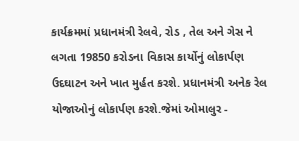કાર્યક્રમમાં પ્રધાનમંત્રી રેલવે, રોડ , તેલ અને ગેસ ને લગતા 19850 કરોડના વિકાસ કાર્યોનું લોકાર્પણ ઉદઘાટન અને ખાત મુર્હત કરશે. પ્રધાનમંત્રી અનેક રેલ યોજાઓનું લોકાર્પણ કરશે.જેમાં ઓમાલુર -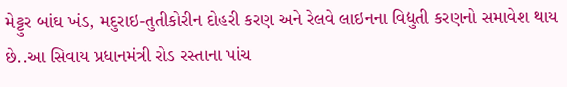મેટ્ટુર બાંઘ ખંડ, મદુરાઇ-તુતીકોરીન દોહરી કરણ અને રેલવે લાઇનના વિદ્યુતી કરણનો સમાવેશ થાય છે..આ સિવાય પ્રધાનમંત્રી રોડ રસ્તાના પાંચ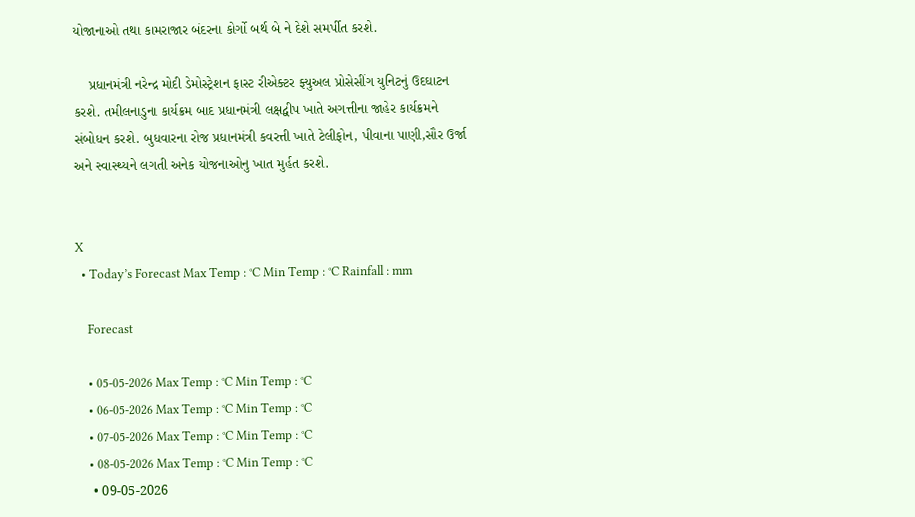યોજાનાઓ તથા કામરાજાર બંદરના કોર્ગો બર્થ બે ને દેશે સમર્પીત કરશે.

    પ્રધાનમંત્રી નરેન્દ્ર મોદી ડેમોસ્ટ્રેશન ફાસ્ટ રીએક્ટર ફ્યુઅલ પ્રોસેસીંગ યુનિટનું ઉદઘાટન કરશે. તમીલનાડુના કાર્યક્રમ બાદ પ્રધાનમંત્રી લક્ષદ્વીપ ખાતે અગત્તીના જાહેર કાર્યક્રમને સંબોધન કરશે. બુધવારના રોજ પ્રધાનમંત્રી કવરત્તી ખાતે ટેલીફોન, પીવાના પાણી,સૌર ઉર્જા અને સ્વાસ્થ્યને લગતી અનેક યોજનાઓનુ ખાત મુર્હત કરશે.


X
  • Today’s Forecast Max Temp : °C Min Temp : °C Rainfall : mm

    Forecast

    • 05-05-2026 Max Temp : °C Min Temp : °C
    • 06-05-2026 Max Temp : °C Min Temp : °C
    • 07-05-2026 Max Temp : °C Min Temp : °C
    • 08-05-2026 Max Temp : °C Min Temp : °C
    • 09-05-2026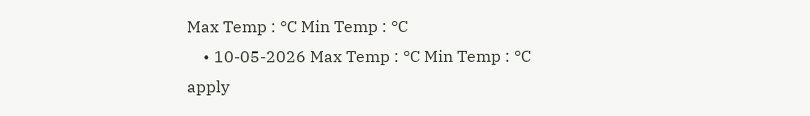Max Temp : °C Min Temp : °C
    • 10-05-2026 Max Temp : °C Min Temp : °C
apply